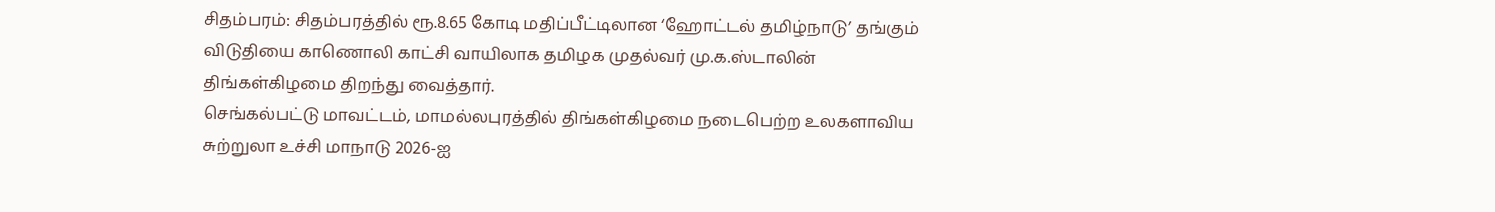சிதம்பரம்: சிதம்பரத்தில் ரூ.8.65 கோடி மதிப்பீட்டிலான ‘ஹோட்டல் தமிழ்நாடு’ தங்கும் விடுதியை காணொலி காட்சி வாயிலாக தமிழக முதல்வர் மு.க.ஸ்டாலின் திங்கள்கிழமை திறந்து வைத்தார்.
செங்கல்பட்டு மாவட்டம், மாமல்லபுரத்தில் திங்கள்கிழமை நடைபெற்ற உலகளாவிய சுற்றுலா உச்சி மாநாடு 2026-ஐ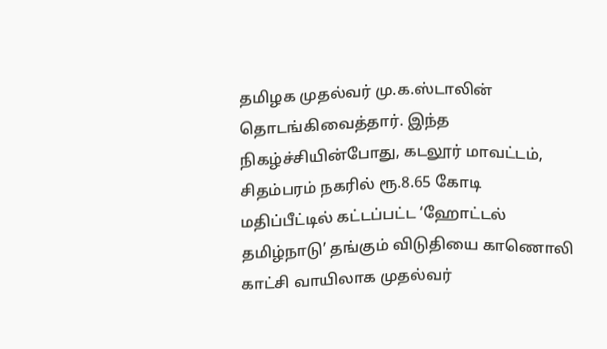தமிழக முதல்வர் மு.க.ஸ்டாலின் தொடங்கிவைத்தார். இந்த நிகழ்ச்சியின்போது, கடலூர் மாவட்டம், சிதம்பரம் நகரில் ரூ.8.65 கோடி மதிப்பீட்டில் கட்டப்பட்ட ‘ஹோட்டல் தமிழ்நாடு’ தங்கும் விடுதியை காணொலி காட்சி வாயிலாக முதல்வர்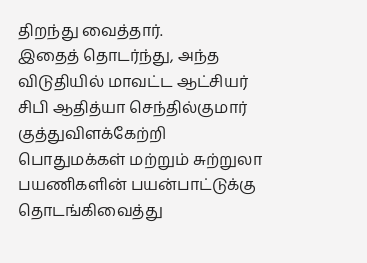திறந்து வைத்தார்.
இதைத் தொடர்ந்து, அந்த விடுதியில் மாவட்ட ஆட்சியர் சிபி ஆதித்யா செந்தில்குமார் குத்துவிளக்கேற்றி பொதுமக்கள் மற்றும் சுற்றுலா பயணிகளின் பயன்பாட்டுக்கு தொடங்கிவைத்து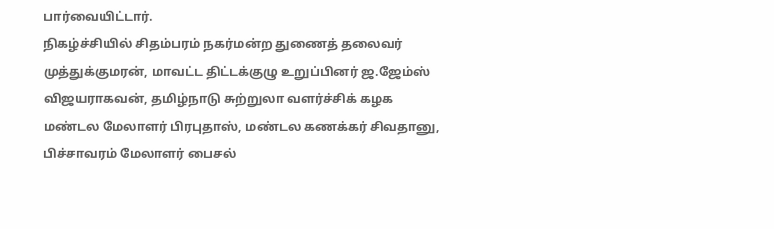பார்வையிட்டார்.
நிகழ்ச்சியில் சிதம்பரம் நகர்மன்ற துணைத் தலைவர் முத்துக்குமரன், மாவட்ட திட்டக்குழு உறுப்பினர் ஜ.ஜேம்ஸ் விஜயராகவன், தமிழ்நாடு சுற்றுலா வளர்ச்சிக் கழக மண்டல மேலாளர் பிரபுதாஸ், மண்டல கணக்கர் சிவதானு, பிச்சாவரம் மேலாளர் பைசல்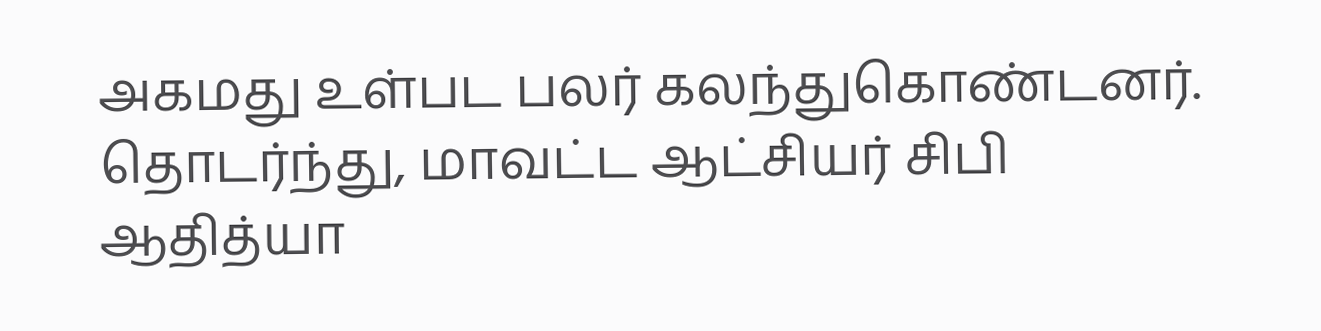அகமது உள்பட பலர் கலந்துகொண்டனர்.
தொடர்ந்து, மாவட்ட ஆட்சியர் சிபி ஆதித்யா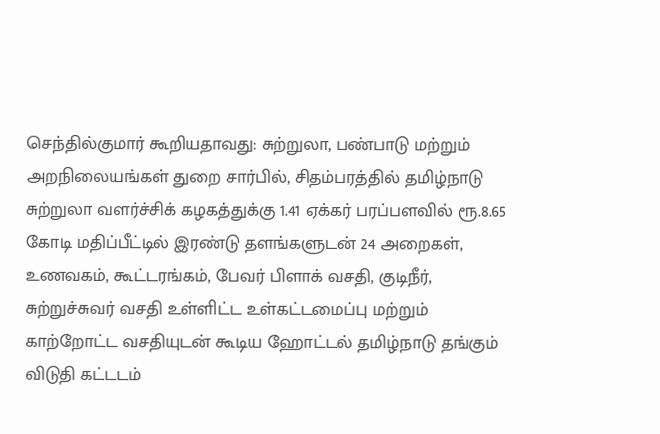செந்தில்குமார் கூறியதாவது: சுற்றுலா, பண்பாடு மற்றும் அறநிலையங்கள் துறை சார்பில், சிதம்பரத்தில் தமிழ்நாடு சுற்றுலா வளர்ச்சிக் கழகத்துக்கு 1.41 ஏக்கர் பரப்பளவில் ரூ.8.65 கோடி மதிப்பீட்டில் இரண்டு தளங்களுடன் 24 அறைகள், உணவகம், கூட்டரங்கம், பேவர் பிளாக் வசதி, குடிநீர், சுற்றுச்சுவர் வசதி உள்ளிட்ட உள்கட்டமைப்பு மற்றும் காற்றோட்ட வசதியுடன் கூடிய ஹோட்டல் தமிழ்நாடு தங்கும் விடுதி கட்டடம்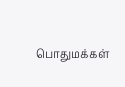பொதுமக்கள்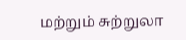மற்றும் சுற்றுலா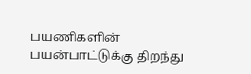பயணிகளின் பயன்பாட்டுக்கு திறந்து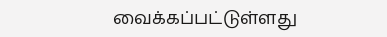வைக்கப்பட்டுள்ளது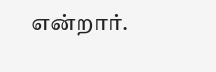என்றார்.